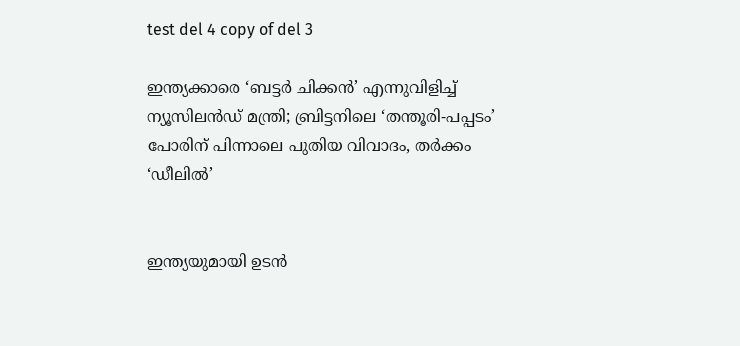test del 4 copy of del 3

ഇന്ത്യക്കാരെ ‘ബട്ടർ ചിക്കൻ’ എന്നുവിളിച്ച് ന്യൂസിലൻഡ് മന്ത്രി; ബ്രിട്ടനിലെ ‘തന്തൂരി-പപ്പടം’ പോരിന് പിന്നാലെ പുതിയ വിവാദം, തർക്കം ‘ഡീലിൽ’


ഇന്ത്യയുമായി ഉടൻ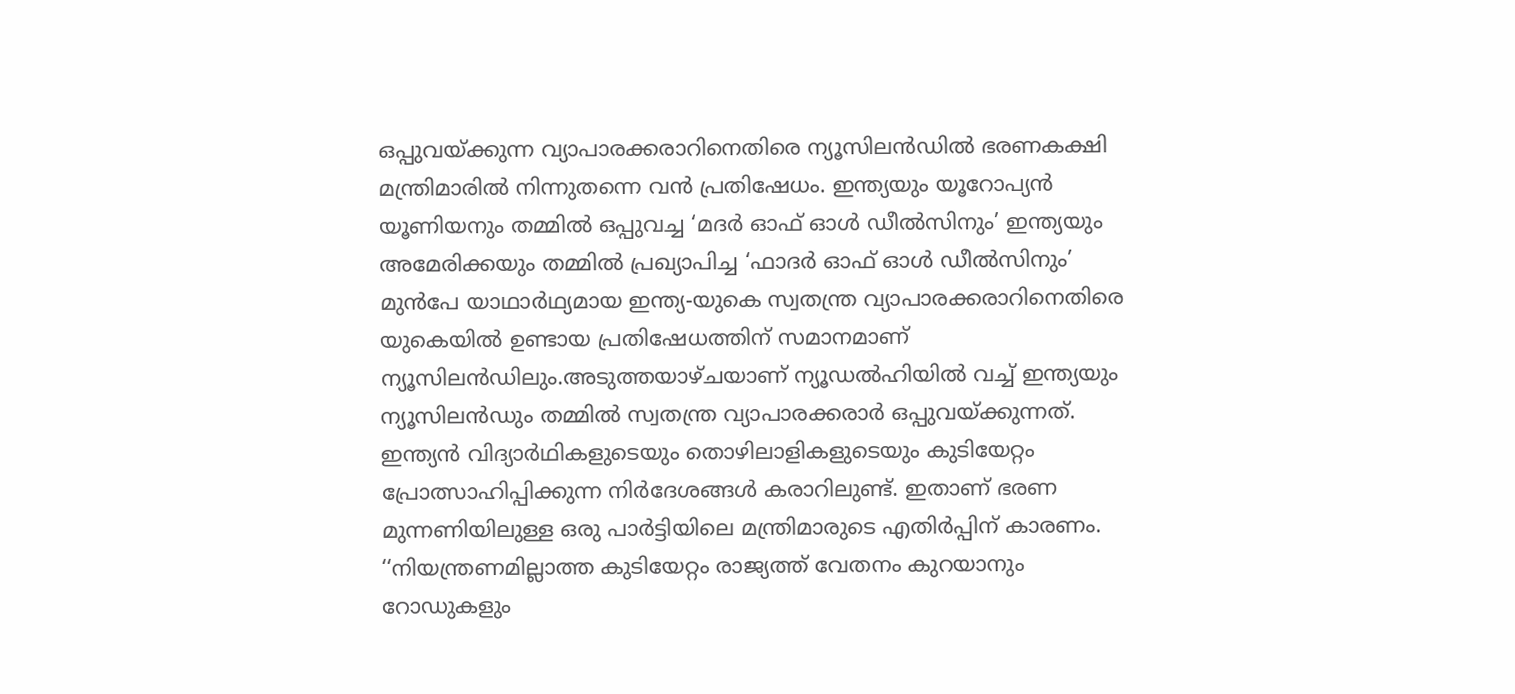ഒപ്പുവയ്ക്കുന്ന വ്യാപാരക്കരാറിനെതിരെ ന്യൂസിലൻഡിൽ ഭരണകക്ഷി മന്ത്രിമാരിൽ നിന്നുതന്നെ വൻ പ്രതിഷേധം. ഇന്ത്യയും യൂറോപ്യൻ യൂണിയനും തമ്മിൽ ഒപ്പുവച്ച ‘മദർ ഓഫ് ഓൾ‌ ഡീൽ‌സിനും’ ഇന്ത്യയും അമേരിക്കയും തമ്മിൽ പ്രഖ്യാപിച്ച ‘ഫാദർ ഓഫ് ഓൾ‌ ഡീൽസിനും’ മുൻപേ യാഥാർഥ്യമായ ഇന്ത്യ-യുകെ സ്വതന്ത്ര വ്യാപാരക്കരാറിനെതിരെ യുകെയിൽ ഉണ്ടായ പ്രതിഷേധത്തിന് സമാനമാണ് ന്യൂസിലൻഡിലും.അടുത്തയാഴ്ചയാണ് ന്യൂഡൽഹിയിൽ‌ വച്ച് ഇന്ത്യയും ന്യൂസിലൻഡും തമ്മിൽ സ്വതന്ത്ര വ്യാപാരക്കരാർ ഒപ്പുവയ്ക്കുന്നത്. ഇന്ത്യൻ വിദ്യാർഥികളുടെയും തൊഴിലാളികളുടെയും കുടിയേറ്റം പ്രോത്സാഹിപ്പിക്കുന്ന നിർദേശങ്ങൾ കരാറിലുണ്ട്. ഇതാണ് ഭരണ മുന്നണിയിലുള്ള ഒരു പാർട്ടിയിലെ മന്ത്രിമാരുടെ എതിർപ്പിന് കാരണം. ‘‘നിയന്ത്രണമില്ലാത്ത കുടിയേറ്റം രാജ്യത്ത് വേതനം കുറയാനും റോഡുകളും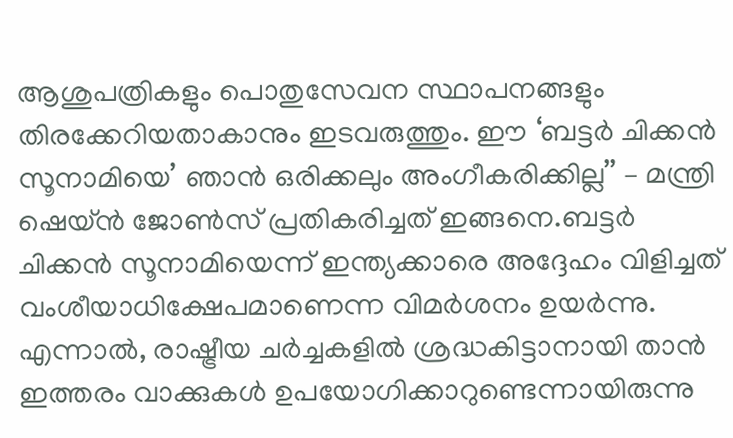ആശുപത്രികളും പൊതുസേവന സ്ഥാപനങ്ങളും തിരക്കേറിയതാകാനും ഇടവരുത്തും. ഈ ‘ബട്ടർ ചിക്കൻ സൂനാമിയെ’ ഞാൻ ഒരിക്കലും അംഗീകരിക്കില്ല’’ – മന്ത്രി ഷെയ്ൻ ജോൺസ് പ്രതികരിച്ചത് ഇങ്ങനെ.ബട്ടർ ചിക്കൻ സൂനാമിയെന്ന് ഇന്ത്യക്കാരെ അദ്ദേഹം വിളിച്ചത് വംശീയാധിക്ഷേപമാണെന്ന വിമർശനം ഉയർന്നു. എന്നാൽ, രാഷ്ട്രീയ ചർച്ചകളിൽ ശ്രദ്ധകിട്ടാനായി താൻ ഇത്തരം വാക്കുകൾ ഉപയോഗിക്കാറുണ്ടെന്നായിരുന്നു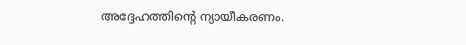അദ്ദേഹത്തിന്റെ ന്യായീകരണം.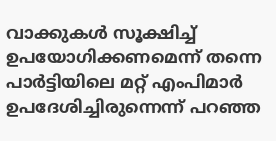വാക്കുകൾ സൂക്ഷിച്ച് ഉപയോഗിക്കണമെന്ന് തന്നെ പാർട്ടിയിലെ മറ്റ് എംപിമാർ ഉപദേശിച്ചിരുന്നെന്ന് പറഞ്ഞ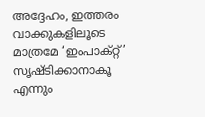അദ്ദേഹം, ഇത്തരം വാക്കുകളിലൂടെ മാത്രമേ ‘ഇംപാക്റ്റ്’ സൃഷ്ടിക്കാനാകൂ എന്നും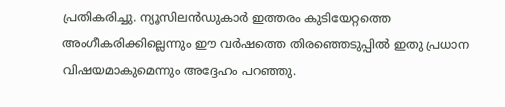പ്രതികരിച്ചു. ന്യൂസിലൻ‌ഡുകാർ ഇത്തരം കുടിയേറ്റത്തെ അംഗീകരിക്കില്ലെന്നും ഈ വർഷത്തെ തിരഞ്ഞെടുപ്പിൽ ഇതു പ്രധാന വിഷയമാകുമെന്നും അദ്ദേഹം പറഞ്ഞു.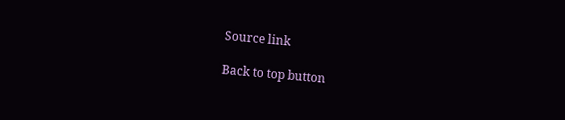Source link

Back to top button